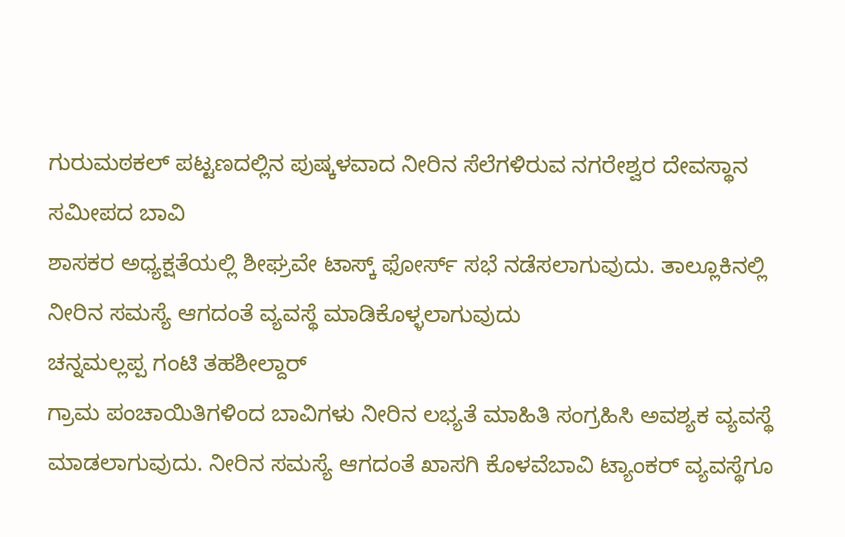ಗುರುಮಠಕಲ್ ಪಟ್ಟಣದಲ್ಲಿನ ಪುಷ್ಕಳವಾದ ನೀರಿನ ಸೆಲೆಗಳಿರುವ ನಗರೇಶ್ವರ ದೇವಸ್ಥಾನ ಸಮೀಪದ ಬಾವಿ
ಶಾಸಕರ ಅಧ್ಯಕ್ಷತೆಯಲ್ಲಿ ಶೀಘ್ರವೇ ಟಾಸ್ಕ್ ಫೋರ್ಸ್ ಸಭೆ ನಡೆಸಲಾಗುವುದು. ತಾಲ್ಲೂಕಿನಲ್ಲಿ ನೀರಿನ ಸಮಸ್ಯೆ ಆಗದಂತೆ ವ್ಯವಸ್ಥೆ ಮಾಡಿಕೊಳ್ಳಲಾಗುವುದು
ಚನ್ನಮಲ್ಲಪ್ಪ ಗಂಟಿ ತಹಶೀಲ್ದಾರ್
ಗ್ರಾಮ ಪಂಚಾಯಿತಿಗಳಿಂದ ಬಾವಿಗಳು ನೀರಿನ ಲಭ್ಯತೆ ಮಾಹಿತಿ ಸಂಗ್ರಹಿಸಿ ಅವಶ್ಯಕ ವ್ಯವಸ್ಥೆ ಮಾಡಲಾಗುವುದು. ನೀರಿನ ಸಮಸ್ಯೆ ಆಗದಂತೆ ಖಾಸಗಿ ಕೊಳವೆಬಾವಿ ಟ್ಯಾಂಕರ್ ವ್ಯವಸ್ಥೆಗೂ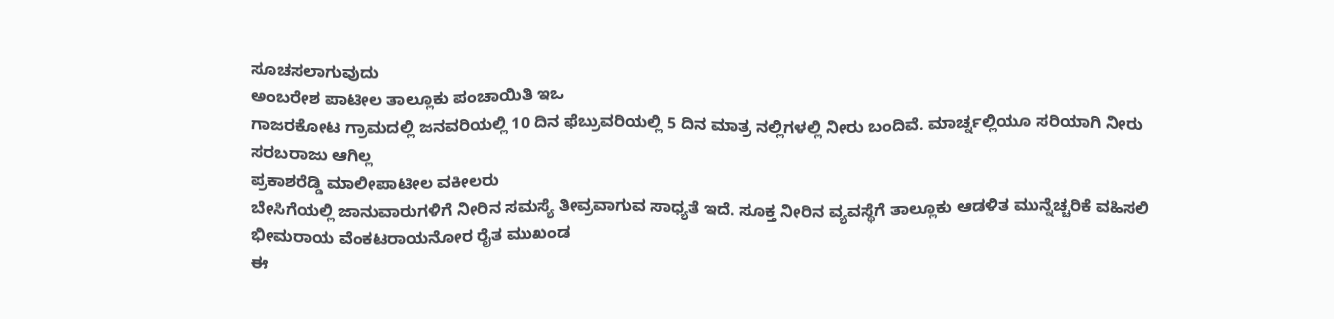ಸೂಚಸಲಾಗುವುದು
ಅಂಬರೇಶ ಪಾಟೀಲ ತಾಲ್ಲೂಕು ಪಂಚಾಯಿತಿ ಇಒ
ಗಾಜರಕೋಟ ಗ್ರಾಮದಲ್ಲಿ ಜನವರಿಯಲ್ಲಿ 10 ದಿನ ಫೆಬ್ರುವರಿಯಲ್ಲಿ 5 ದಿನ ಮಾತ್ರ ನಲ್ಲಿಗಳಲ್ಲಿ ನೀರು ಬಂದಿವೆ. ಮಾರ್ಚ್ನಲ್ಲಿಯೂ ಸರಿಯಾಗಿ ನೀರು ಸರಬರಾಜು ಆಗಿಲ್ಲ
ಪ್ರಕಾಶರೆಡ್ಡಿ ಮಾಲೀಪಾಟೀಲ ವಕೀಲರು
ಬೇಸಿಗೆಯಲ್ಲಿ ಜಾನುವಾರುಗಳಿಗೆ ನೀರಿನ ಸಮಸ್ಯೆ ತೀವ್ರವಾಗುವ ಸಾಧ್ಯತೆ ಇದೆ. ಸೂಕ್ತ ನೀರಿನ ವ್ಯವಸ್ಥೆಗೆ ತಾಲ್ಲೂಕು ಆಡಳಿತ ಮುನ್ನೆಚ್ಚರಿಕೆ ವಹಿಸಲಿ
ಭೀಮರಾಯ ವೆಂಕಟರಾಯನೋರ ರೈತ ಮುಖಂಡ
ಈ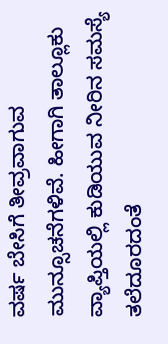ವರ್ಷ ಬೇಸಿಗೆ ತೀವ್ರವಾಗುವ ಮುನ್ಸೂಚನೆಗಳಿವೆ. ಹೀಗಾಗಿ ತಾಲ್ಲೂಕು ವ್ಯಾಪ್ತಿಯಲ್ಲಿ ಕುಡಿಯುವ ನೀರಿನ ಸಮಸ್ಯೆ ತಲೆದೂರದಂತೆ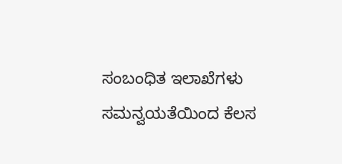ಸಂಬಂಧಿತ ಇಲಾಖೆಗಳು ಸಮನ್ವಯತೆಯಿಂದ ಕೆಲಸ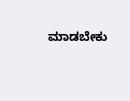ಮಾಡಬೇಕು